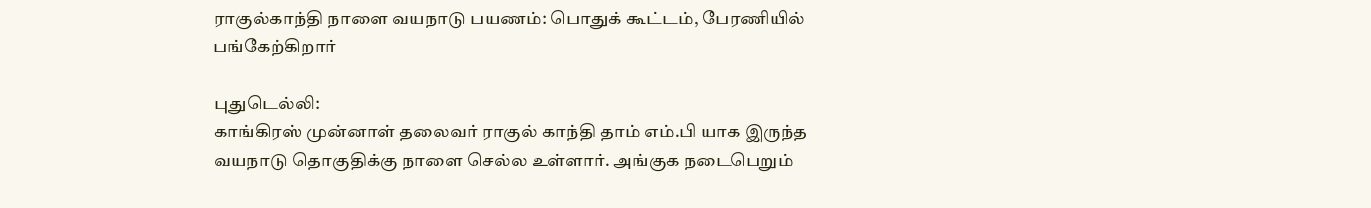ராகுல்காந்தி நாளை வயநாடு பயணம்: பொதுக் கூட்டம், பேரணியில் பங்கேற்கிறார்

புதுடெல்லி:
காங்கிரஸ் முன்னாள் தலைவர் ராகுல் காந்தி தாம் எம்.பி யாக இருந்த வயநாடு தொகுதிக்கு நாளை செல்ல உள்ளார். அங்குக நடைபெறும்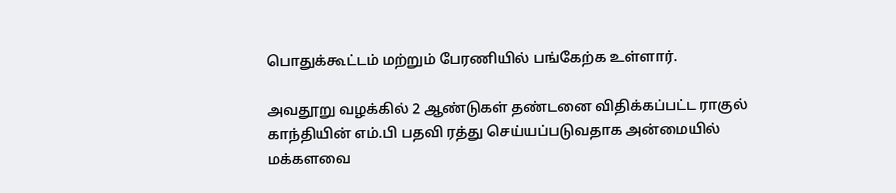பொதுக்கூட்டம் மற்றும் பேரணியில் பங்கேற்க உள்ளார்.

அவதூறு வழக்கில் 2 ஆண்டுகள் தண்டனை விதிக்கப்பட்ட ராகுல் காந்தியின் எம்.பி பதவி ரத்து செய்யப்படுவதாக அன்மையில் மக்களவை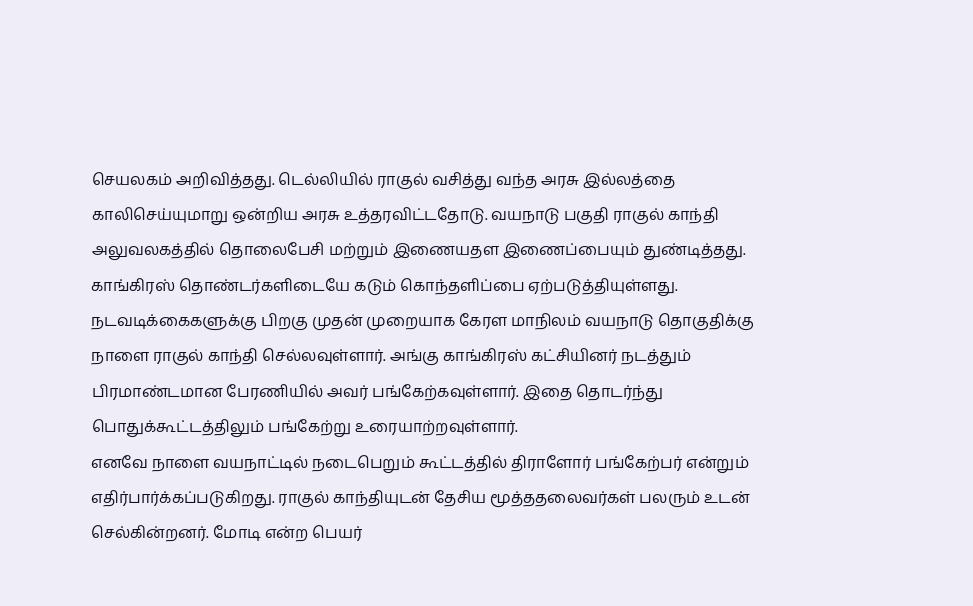செயலகம் அறிவித்தது. டெல்லியில் ராகுல் வசித்து வந்த அரசு இல்லத்தை காலிசெய்யுமாறு ஒன்றிய அரசு உத்தரவிட்டதோடு. வயநாடு பகுதி ராகுல் காந்தி அலுவலகத்தில் தொலைபேசி மற்றும் இணையதள இணைப்பையும் துண்டித்தது.
காங்கிரஸ் தொண்டர்களிடையே கடும் கொந்தளிப்பை ஏற்படுத்தியுள்ளது. நடவடிக்கைகளுக்கு பிறகு முதன் முறையாக கேரள மாநிலம் வயநாடு தொகுதிக்கு நாளை ராகுல் காந்தி செல்லவுள்ளார். அங்கு காங்கிரஸ் கட்சியினர் நடத்தும் பிரமாண்டமான பேரணியில் அவர் பங்கேற்கவுள்ளார். இதை தொடர்ந்து பொதுக்கூட்டத்திலும் பங்கேற்று உரையாற்றவுள்ளார்.
எனவே நாளை வயநாட்டில் நடைபெறும் கூட்டத்தில் திராளோர் பங்கேற்பர் என்றும் எதிர்பார்க்கப்படுகிறது. ராகுல் காந்தியுடன் தேசிய மூத்ததலைவர்கள் பலரும் உடன் செல்கின்றனர். மோடி என்ற பெயர்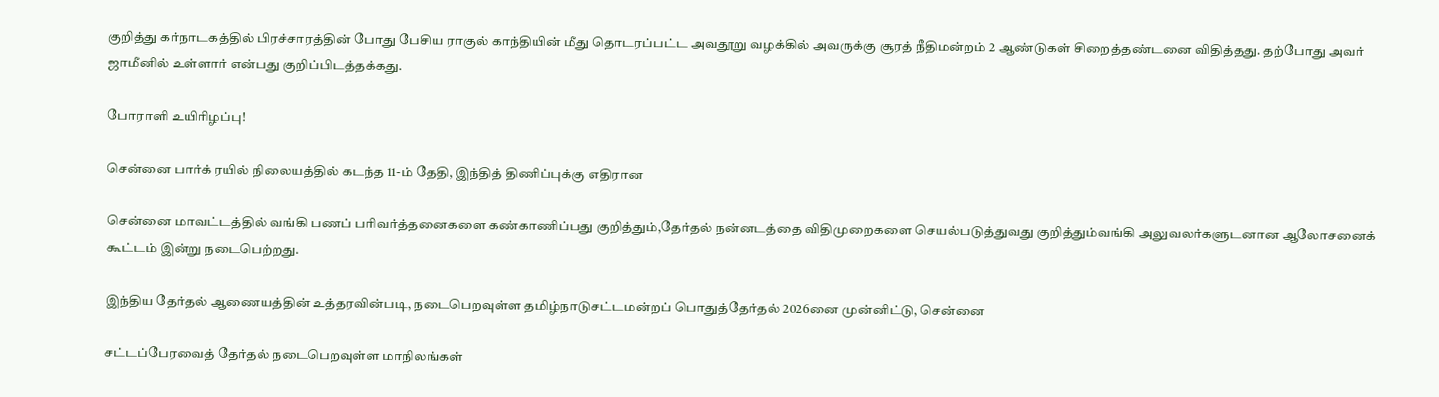குறித்து கர்நாடகத்தில் பிரச்சாரத்தின் போது பேசிய ராகுல் காந்தியின் மீது தொடரப்பட்ட அவதூறு வழக்கில் அவருக்கு சூரத் நீதிமன்றம் 2 ஆண்டுகள் சிறைத்தண்டனை விதித்தது. தற்போது அவர் ஜாமீனில் உள்ளார் என்பது குறிப்பிடத்தக்கது.

போராளி உயிரிழப்பு!

சென்னை பார்க் ரயில் நிலையத்தில் கடந்த 11-ம் தேதி, இந்தித் திணிப்புக்கு எதிரான

சென்னை மாவட்டத்தில் வங்கி பணப் பரிவர்த்தனைகளை கண்காணிப்பது குறித்தும்,தேர்தல் நன்னடத்தை விதிமுறைகளை செயல்படுத்துவது குறித்தும்வங்கி அலுவலர்களுடனான ஆலோசனைக் கூட்டம் இன்று நடைபெற்றது.

இந்திய தேர்தல் ஆணையத்தின் உத்தரவின்படி, நடைபெறவுள்ள தமிழ்நாடுசட்டமன்றப் பொதுத்தேர்தல் 2026னை முன்னிட்டு, சென்னை

சட்டப்பேரவைத் தேர்தல் நடைபெறவுள்ள மாநிலங்கள்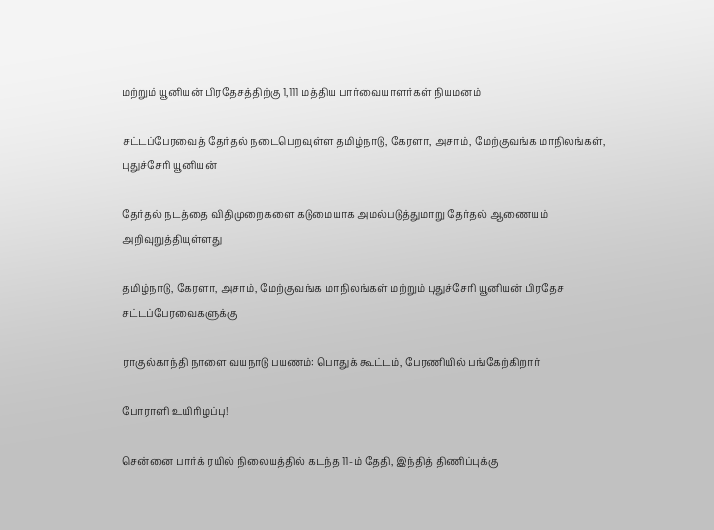மற்றும் யூனியன் பிரதேசத்திற்கு 1,111 மத்திய பார்வையாளர்கள் நியமனம்

சட்டப்பேரவைத் தேர்தல் நடைபெறவுள்ள தமிழ்நாடு, கேரளா, அசாம், மேற்குவங்க மாநிலங்கள், புதுச்சேரி யூனியன்

தேர்தல் நடத்தை விதிமுறைகளை கடுமையாக அமல்படுத்துமாறு தேர்தல் ஆணையம் அறிவுறுத்தியுள்ளது

தமிழ்நாடு, கேரளா, அசாம், மேற்குவங்க மாநிலங்கள் மற்றும் புதுச்சேரி யூனியன் பிரதேச சட்டப்பேரவைகளுக்கு

ராகுல்காந்தி நாளை வயநாடு பயணம்: பொதுக் கூட்டம், பேரணியில் பங்கேற்கிறார்

போராளி உயிரிழப்பு!

சென்னை பார்க் ரயில் நிலையத்தில் கடந்த 11-ம் தேதி, இந்தித் திணிப்புக்கு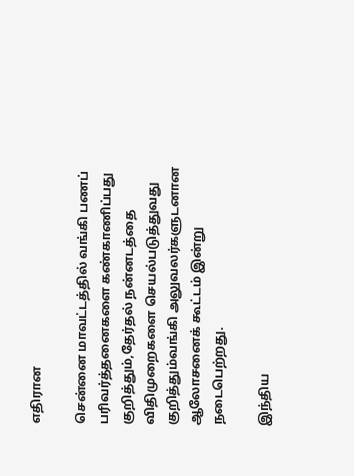எதிரான

சென்னை மாவட்டத்தில் வங்கி பணப் பரிவர்த்தனைகளை கண்காணிப்பது குறித்தும்,தேர்தல் நன்னடத்தை விதிமுறைகளை செயல்படுத்துவது குறித்தும்வங்கி அலுவலர்களுடனான ஆலோசனைக் கூட்டம் இன்று நடைபெற்றது.

இந்திய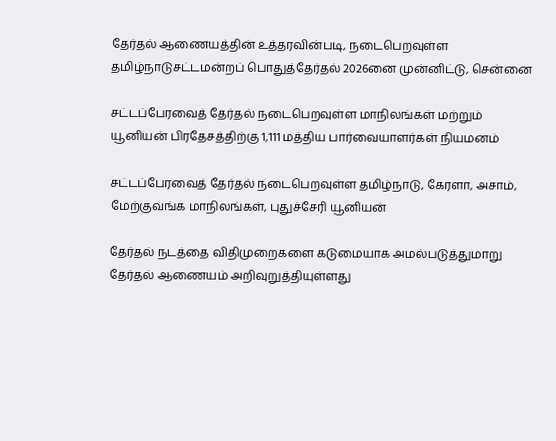தேர்தல் ஆணையத்தின் உத்தரவின்படி, நடைபெறவுள்ள தமிழ்நாடுசட்டமன்றப் பொதுத்தேர்தல் 2026னை முன்னிட்டு, சென்னை

சட்டப்பேரவைத் தேர்தல் நடைபெறவுள்ள மாநிலங்கள் மற்றும் யூனியன் பிரதேசத்திற்கு 1,111 மத்திய பார்வையாளர்கள் நியமனம்

சட்டப்பேரவைத் தேர்தல் நடைபெறவுள்ள தமிழ்நாடு, கேரளா, அசாம், மேற்குவங்க மாநிலங்கள், புதுச்சேரி யூனியன்

தேர்தல் நடத்தை விதிமுறைகளை கடுமையாக அமல்படுத்துமாறு தேர்தல் ஆணையம் அறிவுறுத்தியுள்ளது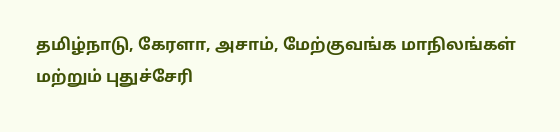தமிழ்நாடு, கேரளா, அசாம், மேற்குவங்க மாநிலங்கள் மற்றும் புதுச்சேரி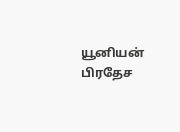யூனியன் பிரதேச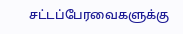சட்டப்பேரவைகளுக்கு